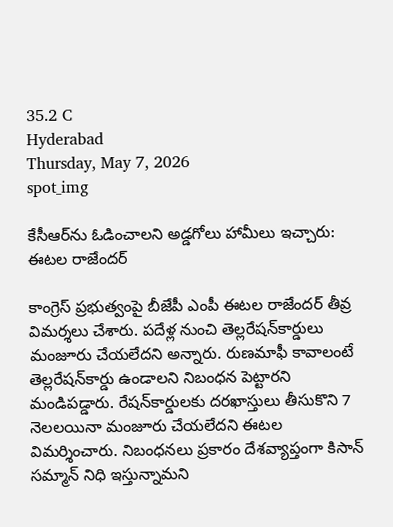35.2 C
Hyderabad
Thursday, May 7, 2026
spot_img

కేసీఆర్‌ను ఓడించాలని అడ్డగోలు హామీలు ఇచ్చారు: ఈటల రాజేందర్‌

కాంగ్రెస్‌ ప్రభుత్వంపై బీజేపీ ఎంపీ ఈటల రాజేందర్ తీవ్ర విమర్శలు చేశారు. పదేళ్ల నుంచి తెల్లరేషన్‌కార్డులు మంజూరు చేయలేదని అన్నారు. రుణమాఫీ కావాలంటే తెల్లరేషన్‌కార్డు ఉండాలని నిబంధన పెట్టారని మండిపడ్డారు. రేషన్‌కార్డులకు దరఖాస్తులు తీసుకొని 7 నెలలయినా మంజూరు చేయలేదని ఈటల విమర్శించారు. నిబంధనలు ప్రకారం దేశవ్యాప్తంగా కిసాన్‌ సమ్మాన్‌ నిధి ఇస్తున్నామని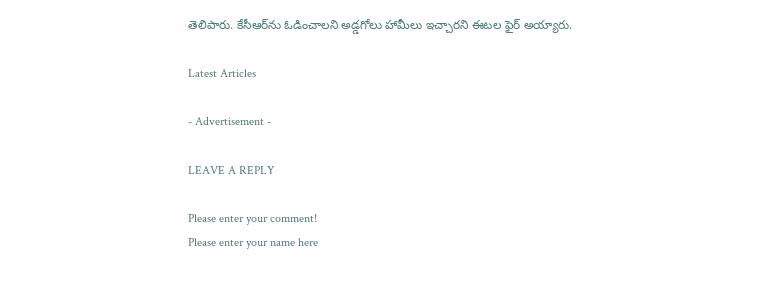తెలిపారు. కేసీఆర్‌ను ఓడించాలని అడ్డగోలు హామీలు ఇచ్చారని ఈటల ఫైర్ అయ్యారు.

Latest Articles

- Advertisement -

LEAVE A REPLY

Please enter your comment!
Please enter your name here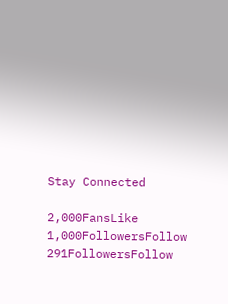Stay Connected

2,000FansLike
1,000FollowersFollow
291FollowersFollow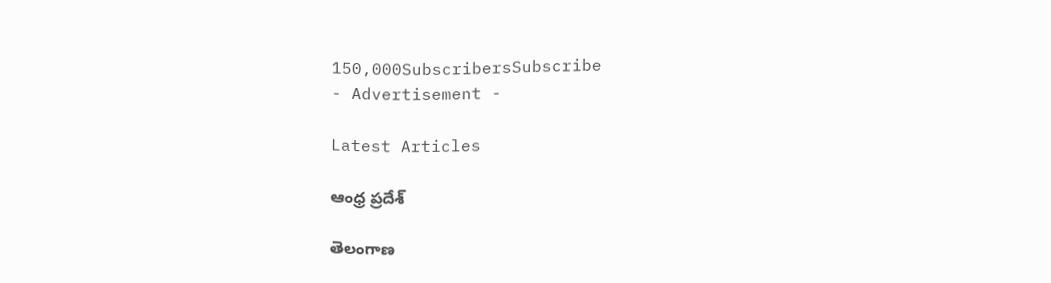150,000SubscribersSubscribe
- Advertisement -

Latest Articles

ఆంధ్ర ప్రదేశ్

తెలంగాణ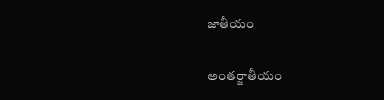జాతీయం

అంతర్జాతీయం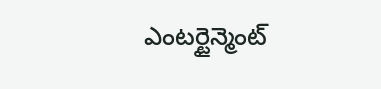ఎంటర్టైన్మెంట్